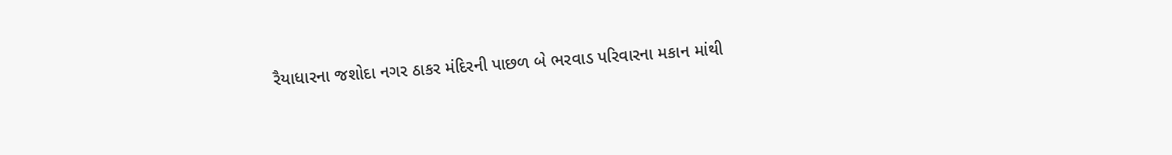રૈયાધારના જશોદા નગર ઠાકર મંદિરની પાછળ બે ભરવાડ પરિવારના મકાન માંથી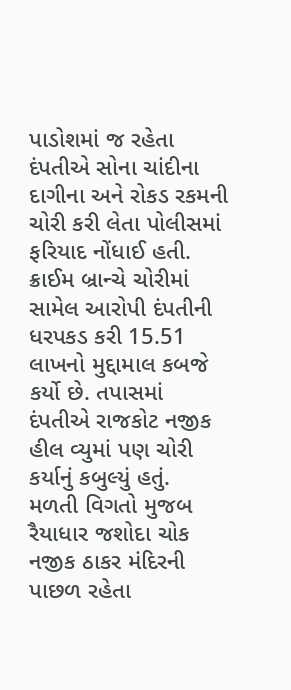પાડોશમાં જ રહેતા દંપતીએ સોના ચાંદીના દાગીના અને રોકડ રકમની ચોરી કરી લેતા પોલીસમાં ફરિયાદ નોંધાઈ હતી. ક્રાઈમ બ્રાન્ચે ચોરીમાં સામેલ આરોપી દંપતીની ધરપકડ કરી 15.51 લાખનો મુદ્દામાલ કબજે કર્યો છે. તપાસમાં દંપતીએ રાજકોટ નજીક હીલ વ્યુમાં પણ ચોરી કર્યાનું કબુલ્યું હતું.
મળતી વિગતો મુજબ રૈયાધાર જશોદા ચોક નજીક ઠાકર મંદિરની પાછળ રહેતા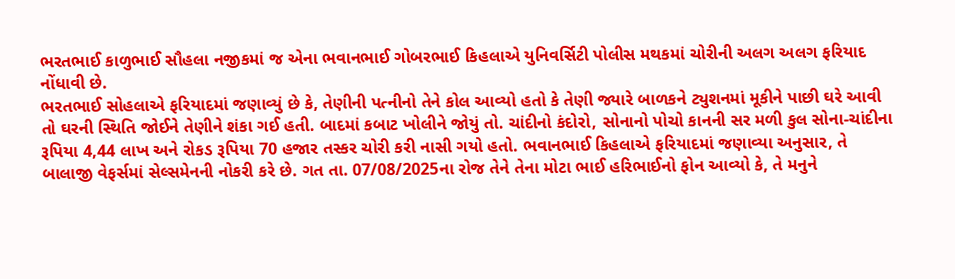ભરતભાઈ કાળુભાઈ સૌહલા નજીકમાં જ એના ભવાનભાઈ ગોબરભાઈ કિહલાએ યુનિવર્સિટી પોલીસ મથકમાં ચોરીની અલગ અલગ ફરિયાદ નોંધાવી છે.
ભરતભાઈ સોહલાએ ફરિયાદમાં જણાવ્યું છે કે, તેણીની પત્નીનો તેને કોલ આવ્યો હતો કે તેણી જ્યારે બાળકને ટ્યુશનમાં મૂકીને પાછી ઘરે આવી તો ઘરની સ્થિતિ જોઈને તેણીને શંકા ગઈ હતી. બાદમાં કબાટ ખોલીને જોયું તો. ચાંદીનો કંદોરો, સોનાનો પોચો કાનની સર મળી કુલ સોના-ચાંદીના રૂપિયા 4,44 લાખ અને રોકડ રૂપિયા 70 હજાર તસ્કર ચોરી કરી નાસી ગયો હતો. ભવાનભાઈ કિહલાએ ફરિયાદમાં જણાવ્યા અનુસાર, તે બાલાજી વેફર્સમાં સેલ્સમેનની નોકરી કરે છે. ગત તા. 07/08/2025ના રોજ તેને તેના મોટા ભાઈ હરિભાઈનો ફોન આવ્યો કે, તે મનુને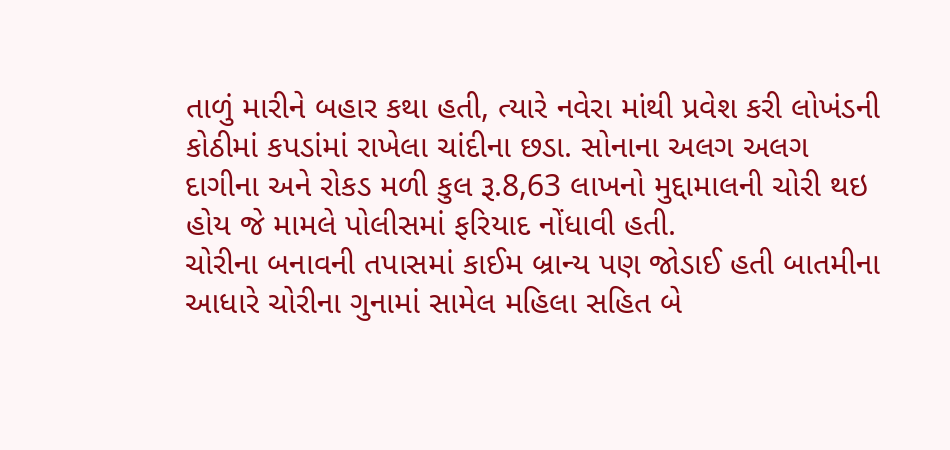તાળું મારીને બહાર કથા હતી, ત્યારે નવેરા માંથી પ્રવેશ કરી લોખંડની કોઠીમાં કપડાંમાં રાખેલા ચાંદીના છડા. સોનાના અલગ અલગ દાગીના અને રોકડ મળી કુલ રૂ.8,63 લાખનો મુદ્દામાલની ચોરી થઇ હોય જે મામલે પોલીસમાં ફરિયાદ નોંધાવી હતી.
ચોરીના બનાવની તપાસમાં કાઈમ બ્રાન્ય પણ જોડાઈ હતી બાતમીના આધારે ચોરીના ગુનામાં સામેલ મહિલા સહિત બે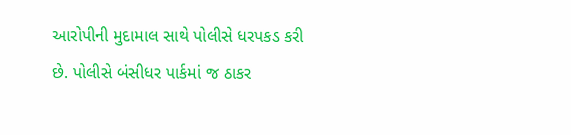આરોપીની મુદામાલ સાથે પોલીસે ધરપકડ કરી છે. પોલીસે બંસીધર પાર્કમાં જ ઠાકર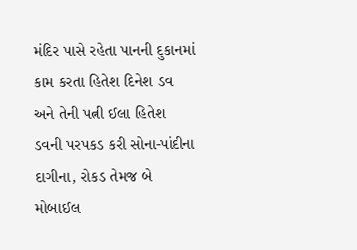મંદિર પાસે રહેતા પાનની દુકાનમાં કામ કરતા હિતેશ દિનેશ ડવ અને તેની પત્ની ઈલા હિતેશ ડવની પરપકડ કરી સોના-પાંદીના દાગીના, રોકડ તેમજ બે મોબાઈલ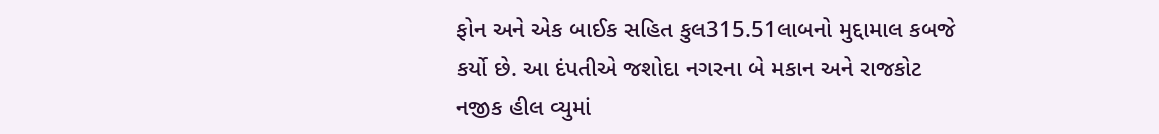ફોન અને એક બાઈક સહિત કુલ315.51લાબનો મુદ્દામાલ કબજે કર્યો છે. આ દંપતીએ જશોદા નગરના બે મકાન અને રાજકોટ નજીક હીલ વ્યુમાં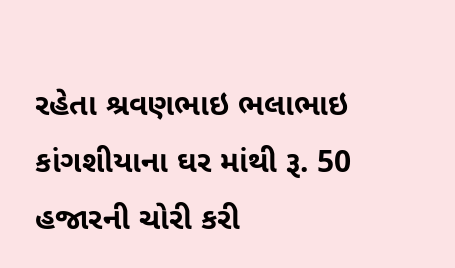રહેતા શ્રવણભાઇ ભલાભાઇ કાંગશીયાના ઘર માંથી રૂ. 50 હજારની ચોરી કરી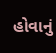હોવાનું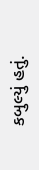કબુલ્યું હતું.